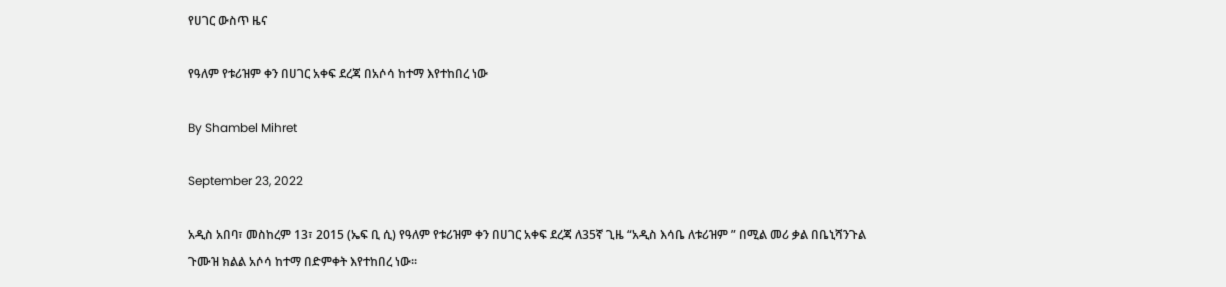የሀገር ውስጥ ዜና

የዓለም የቱሪዝም ቀን በሀገር አቀፍ ደረጃ በአሶሳ ከተማ እየተከበረ ነው

By Shambel Mihret

September 23, 2022

አዲስ አበባ፣ መስከረም 13፣ 2015 (ኤፍ ቢ ሲ) የዓለም የቱሪዝም ቀን በሀገር አቀፍ ደረጃ ለ35ኛ ጊዜ “አዲስ እሳቤ ለቱሪዝም ” በሚል መሪ ቃል በቤኒሻንጉል ጉሙዝ ክልል አሶሳ ከተማ በድምቀት እየተከበረ ነው፡፡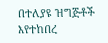በተለያዩ ዝግጅቶች እየተከበረ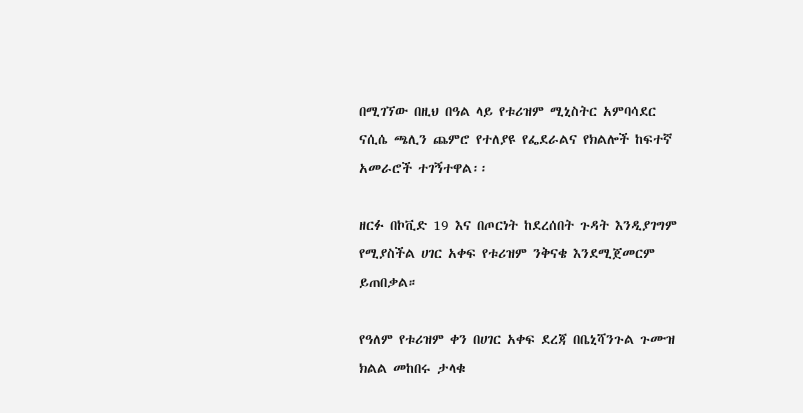በሚገኘው በዚህ በዓል ላይ የቱሪዝም ሚኒስትር አምባሳደር ናሲሴ ጫሊን ጨምሮ የተለያዩ የፌደራልና የክልሎች ከፍተኛ አመራሮች ተገኝተዋል፡፡

ዘርፉ በኮቪድ 19 እና በጦርነት ከደረሰበት ጉዳት እንዲያገግም የሚያስችል ሀገር አቀፍ የቱሪዝም ንቅናቄ እንደሚጀመርም ይጠበቃል።

የዓለም የቱሪዝም ቀን በሀገር አቀፍ ደረጃ በቤኒሻንጉል ጉሙዝ ክልል መከበሩ ታላቁ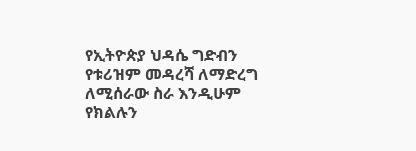የኢትዮጵያ ህዳሴ ግድብን የቱሪዝም መዳረሻ ለማድረግ ለሚሰራው ስራ እንዲሁም የክልሉን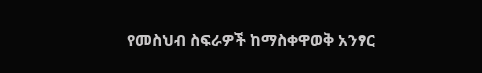የመስህብ ስፍራዎች ከማስቀዋወቅ አንፃር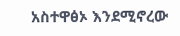አስተዋፅኦ እንደሚኖረው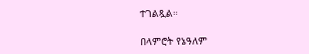ተገልጿል።

በላምሮት የኔዓለም